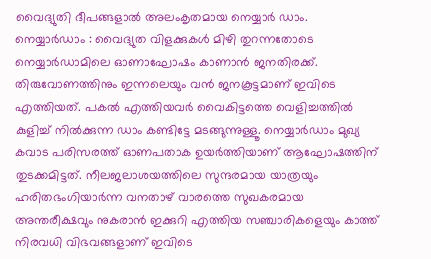വൈദ്യുതി ദീപങ്ങളാൽ അലംകൃതമായ നെയ്യാർ ഡാം.
നെയ്യാർഡാം : വൈദ്യുത വിളക്കുകൾ മിഴി തുറന്നതോടെ നെയ്യാർഡാമിലെ ഓണാഘോഷം കാണാൻ ജനതിരക്ക്. തിരുവോണത്തിനും ഇന്നലെയും വൻ ജനകൂട്ടമാണ് ഇവിടെ എത്തിയത്. പകൽ എത്തിയവർ വൈകിട്ടത്തെ വെളിച്ചത്തിൽ കുളിച്ച് നിൽക്കുന്ന ഡാം കണ്ടിട്ടേ മടങ്ങുന്നുള്ളൂ. നെയ്യാർഡാം മുഖ്യ കവാട പരിസരത്ത് ഓണപതാക ഉയർത്തിയാണ് ആഘോഷത്തിന് തുടക്കമിട്ടത്. നീലജലാശയത്തിലെ സുന്ദരമായ യാത്രയും ഹരിതഭംഗിയാർന്ന വനതാഴ് വാരത്തെ സുഖകരമായ അന്തരീക്ഷവും നുകരാൻ ഇക്കുറി എത്തിയ സഞ്ചാരികളെയും കാത്ത് നിരവധി വിഭവങ്ങളാണ് ഇവിടെ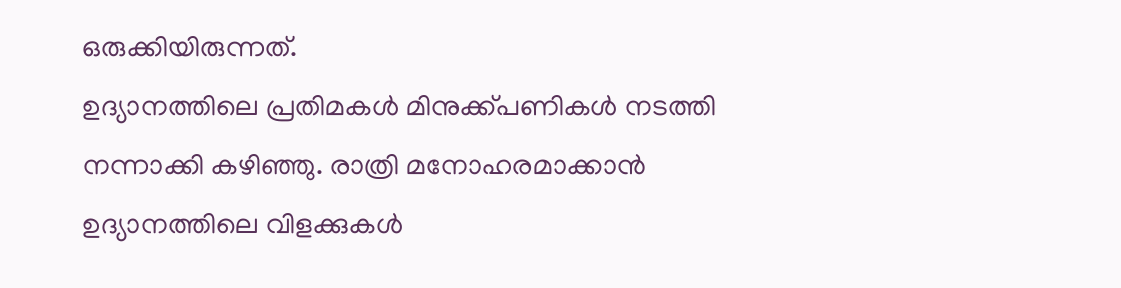ഒരുക്കിയിരുന്നത്.
ഉദ്യാനത്തിലെ പ്രതിമകൾ മിനുക്ക്പണികൾ നടത്തി നന്നാക്കി കഴിഞ്ഞു. രാത്രി മനോഹരമാക്കാൻ ഉദ്യാനത്തിലെ വിളക്കുകൾ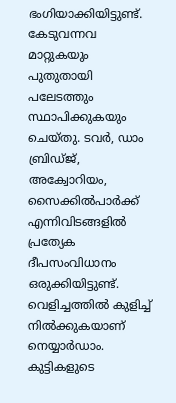ഭംഗിയാക്കിയിട്ടുണ്ട്. കേടുവന്നവ മാറ്റുകയും പുതുതായി പലേടത്തും സ്ഥാപിക്കുകയും ചെയ്തു. ടവർ, ഡാം ബ്രിഡ്ജ്, അക്വോറിയം, സൈക്കിൽപാർക്ക് എന്നിവിടങ്ങളിൽ പ്രത്യേക ദീപസംവിധാനം ഒരുക്കിയിട്ടുണ്ട്. വെളിച്ചത്തിൽ കുളിച്ച് നിൽക്കുകയാണ് നെയ്യാർഡാം. കുട്ടികളുടെ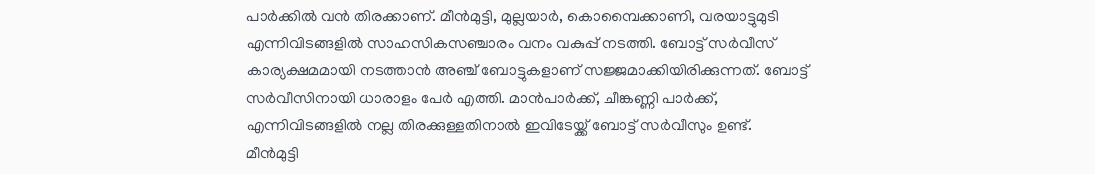പാർക്കിൽ വൻ തിരക്കാണ്. മീൻമുട്ടി, മുല്ലയാർ, കൊമ്പൈക്കാണി, വരയാട്ടുമുടി എന്നിവിടങ്ങളിൽ സാഹസികസഞ്ചാരം വനം വകുപ്പ് നടത്തി. ബോട്ട് സർവീസ് കാര്യക്ഷമമായി നടത്താൻ അഞ്ച് ബോട്ടുകളാണ് സജ്ജമാക്കിയിരിക്കുന്നത്. ബോട്ട് സർവീസിനായി ധാരാളം പേർ എത്തി. മാൻപാർക്ക്, ചീങ്കണ്ണി പാർക്ക്, എന്നിവിടങ്ങളിൽ നല്ല തിരക്കുള്ളതിനാൽ ഇവിടേയ്ക്ക് ബോട്ട് സർവീസും ഉണ്ട്.
മീൻമുട്ടി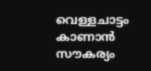വെള്ളചാട്ടം കാണാൻ സൗകര്യം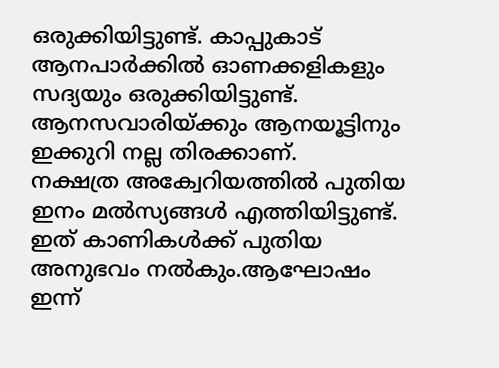ഒരുക്കിയിട്ടുണ്ട്. കാപ്പുകാട് ആനപാർക്കിൽ ഓണക്കളികളും സദ്യയും ഒരുക്കിയിട്ടുണ്ട്. ആനസവാരിയ്ക്കും ആനയൂട്ടിനും ഇക്കുറി നല്ല തിരക്കാണ്.
നക്ഷത്ര അക്വേറിയത്തിൽ പുതിയ ഇനം മൽസ്യങ്ങൾ എത്തിയിട്ടുണ്ട്. ഇത് കാണികൾക്ക് പുതിയ അനുഭവം നൽകും.ആഘോഷം ഇന്ന്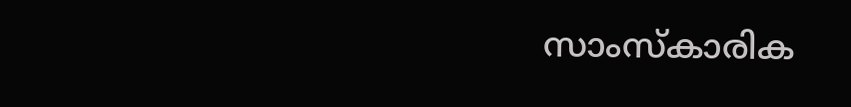സാംസ്കാരിക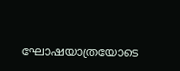ഘോഷയാത്രയോടെ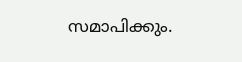സമാപിക്കും.